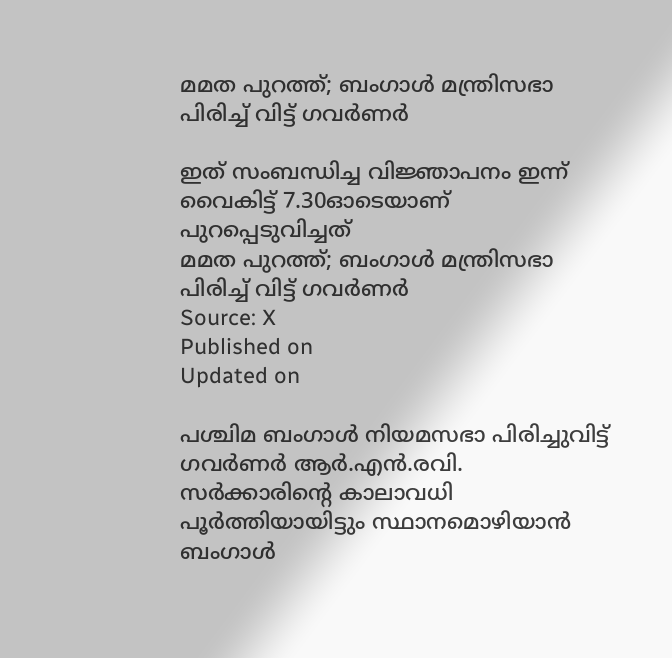മമത പുറത്ത്; ബംഗാൾ മന്ത്രിസഭാ പിരിച്ച് വിട്ട് ഗവർണർ

ഇത് സംബന്ധിച്ച വിജ്ഞാപനം ഇന്ന് വൈകിട്ട് 7.30ഓടെയാണ് പുറപ്പെടുവിച്ചത്
മമത പുറത്ത്; ബംഗാൾ മന്ത്രിസഭാ പിരിച്ച് വിട്ട് ഗവർണർ
Source: X
Published on
Updated on

പശ്ചിമ ബംഗാൾ നിയമസഭാ പിരിച്ചുവിട്ട് ഗവർണർ ആർ.എൻ.രവി. സർക്കാരിൻ്റെ കാലാവധി പൂർത്തിയായിട്ടും സ്ഥാനമൊഴിയാൻ ബംഗാൾ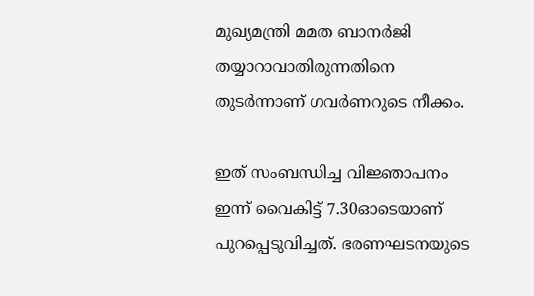മുഖ്യമന്ത്രി മമത ബാനർജി തയ്യാറാവാതിരുന്നതിനെ തുടർന്നാണ് ഗവർണറുടെ നീക്കം.

ഇത് സംബന്ധിച്ച വിജ്ഞാപനം ഇന്ന് വൈകിട്ട് 7.30ഓടെയാണ് പുറപ്പെടുവിച്ചത്. ഭരണഘടനയുടെ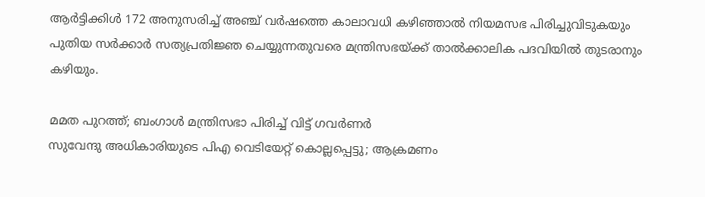ആർട്ടിക്കിൾ 172 അനുസരിച്ച് അഞ്ച് വർഷത്തെ കാലാവധി കഴിഞ്ഞാൽ നിയമസഭ പിരിച്ചുവിടുകയും പുതിയ സർക്കാർ സത്യപ്രതിജ്ഞ ചെയ്യുന്നതുവരെ മന്ത്രിസഭയ്ക്ക് താൽക്കാലിക പദവിയിൽ തുടരാനും കഴിയും.

മമത പുറത്ത്; ബംഗാൾ മന്ത്രിസഭാ പിരിച്ച് വിട്ട് ഗവർണർ
സുവേന്ദു അധികാരിയുടെ പിഎ വെടിയേറ്റ് കൊല്ലപ്പെട്ടു; ആക്രമണം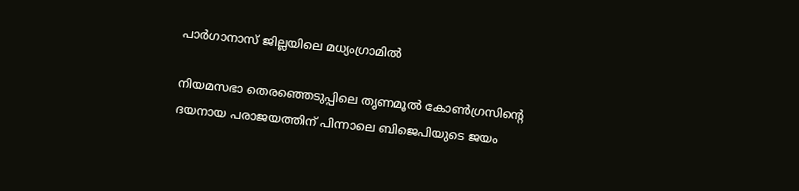പാര്‍ഗാനാസ് ജില്ലയിലെ മധ്യംഗ്രാമിൽ

നിയമസഭാ തെരഞ്ഞെടുപ്പിലെ തൃണമൂൽ കോൺഗ്രസിൻ്റെ ദയനായ പരാജയത്തിന് പിന്നാലെ ബിജെപിയുടെ ജയം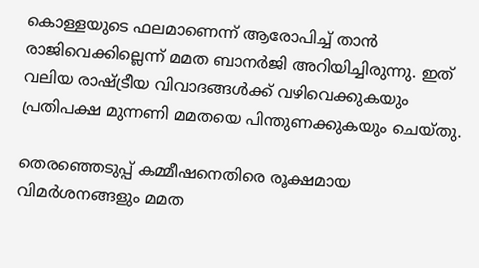കൊള്ളയുടെ ഫലമാണെന്ന് ആരോപിച്ച് താൻ രാജിവെക്കില്ലെന്ന് മമത ബാനർജി അറിയിച്ചിരുന്നു. ഇത് വലിയ രാഷ്ട്രീയ വിവാദങ്ങൾക്ക് വഴിവെക്കുകയും പ്രതിപക്ഷ മുന്നണി മമതയെ പിന്തുണക്കുകയും ചെയ്തു.

തെരഞ്ഞെടുപ്പ് കമ്മീഷനെതിരെ രൂക്ഷമായ വിമര്‍ശനങ്ങളും മമത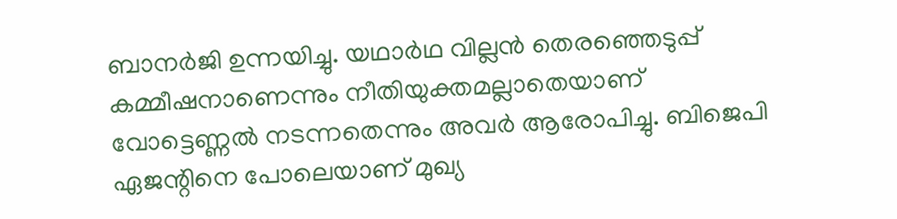ബാനര്‍ജി ഉന്നയിച്ചു. യഥാര്‍ഥ വില്ലന്‍ തെരഞ്ഞെടുപ്പ് കമ്മീഷനാണെന്നും നീതിയുക്തമല്ലാതെയാണ് വോട്ടെണ്ണല്‍ നടന്നതെന്നും അവര്‍ ആരോപിച്ചു. ബിജെപി ഏജന്റിനെ പോലെയാണ് മുഖ്യ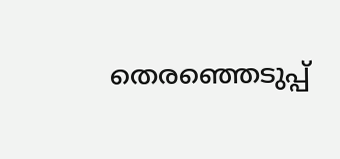തെരഞ്ഞെടുപ്പ്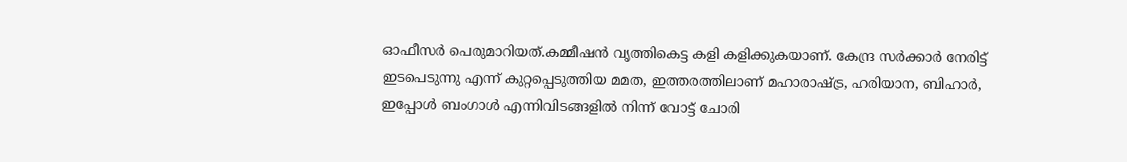ഓഫീസര്‍ പെരുമാറിയത്.കമ്മീഷന്‍ വൃത്തികെട്ട കളി കളിക്കുകയാണ്. കേന്ദ്ര സര്‍ക്കാര്‍ നേരിട്ട് ഇടപെടുന്നു എന്ന് കുറ്റപ്പെടുത്തിയ മമത, ഇത്തരത്തിലാണ് മഹാരാഷ്ട്ര, ഹരിയാന, ബിഹാര്‍, ഇപ്പോള്‍ ബംഗാള്‍ എന്നിവിടങ്ങളില്‍ നിന്ന് വോട്ട് ചോരി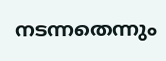നടന്നതെന്നും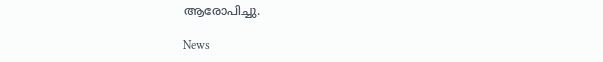ആരോപിച്ചു.

News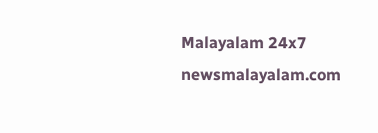Malayalam 24x7
newsmalayalam.com